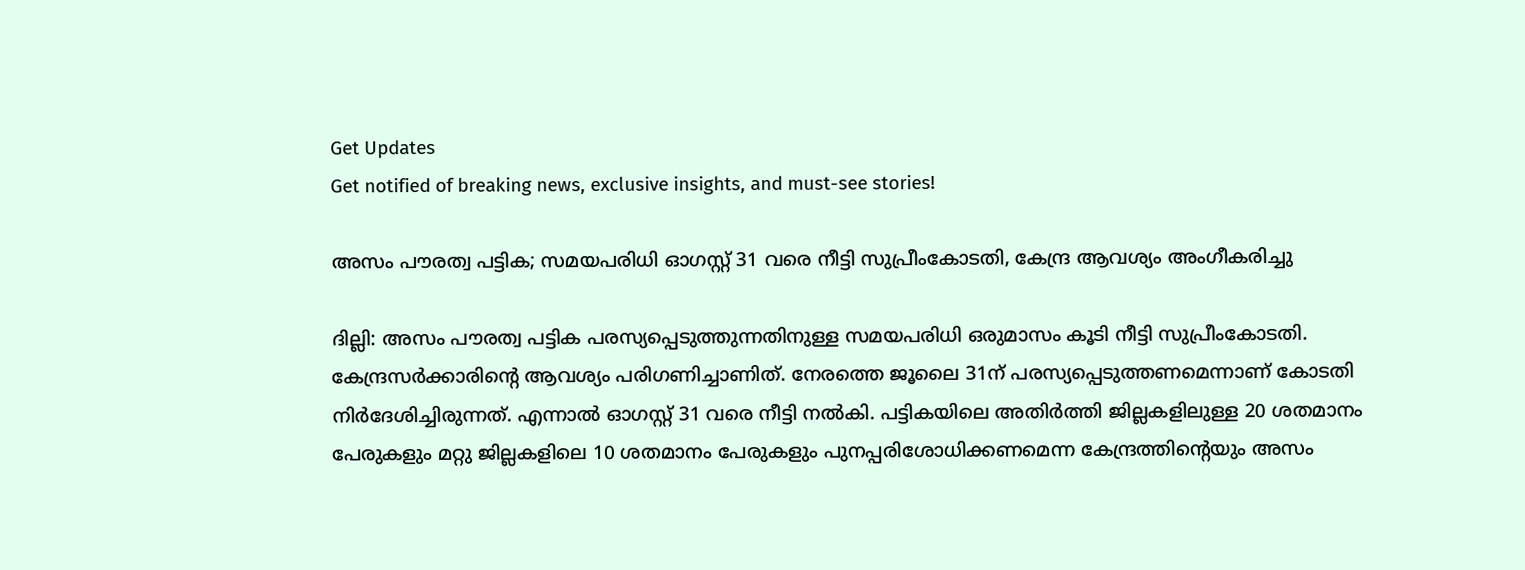Get Updates
Get notified of breaking news, exclusive insights, and must-see stories!

അസം പൗരത്വ പട്ടിക; സമയപരിധി ഓഗസ്റ്റ് 31 വരെ നീട്ടി സുപ്രീംകോടതി, കേന്ദ്ര ആവശ്യം അംഗീകരിച്ചു

ദില്ലി: അസം പൗരത്വ പട്ടിക പരസ്യപ്പെടുത്തുന്നതിനുള്ള സമയപരിധി ഒരുമാസം കൂടി നീട്ടി സുപ്രീംകോടതി. കേന്ദ്രസര്‍ക്കാരിന്റെ ആവശ്യം പരിഗണിച്ചാണിത്. നേരത്തെ ജൂലൈ 31ന് പരസ്യപ്പെടുത്തണമെന്നാണ് കോടതി നിര്‍ദേശിച്ചിരുന്നത്. എന്നാല്‍ ഓഗസ്റ്റ് 31 വരെ നീട്ടി നല്‍കി. പട്ടികയിലെ അതിര്‍ത്തി ജില്ലകളിലുള്ള 20 ശതമാനം പേരുകളും മറ്റു ജില്ലകളിലെ 10 ശതമാനം പേരുകളും പുനപ്പരിശോധിക്കണമെന്ന കേന്ദ്രത്തിന്റെയും അസം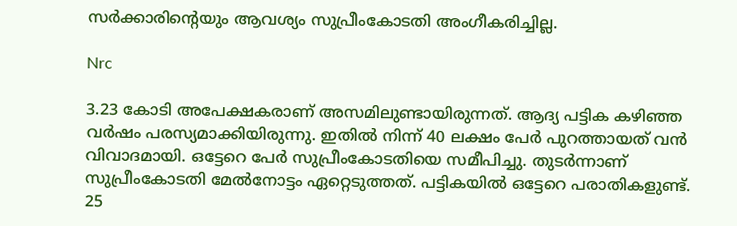സര്‍ക്കാരിന്റെയും ആവശ്യം സുപ്രീംകോടതി അംഗീകരിച്ചില്ല.

Nrc

3.23 കോടി അപേക്ഷകരാണ് അസമിലുണ്ടായിരുന്നത്. ആദ്യ പട്ടിക കഴിഞ്ഞ വര്‍ഷം പരസ്യമാക്കിയിരുന്നു. ഇതില്‍ നിന്ന് 40 ലക്ഷം പേര്‍ പുറത്തായത് വന്‍ വിവാദമായി. ഒട്ടേറെ പേര്‍ സുപ്രീംകോടതിയെ സമീപിച്ചു. തുടര്‍ന്നാണ് സുപ്രീംകോടതി മേല്‍നോട്ടം ഏറ്റെടുത്തത്. പട്ടികയില്‍ ഒട്ടേറെ പരാതികളുണ്ട്. 25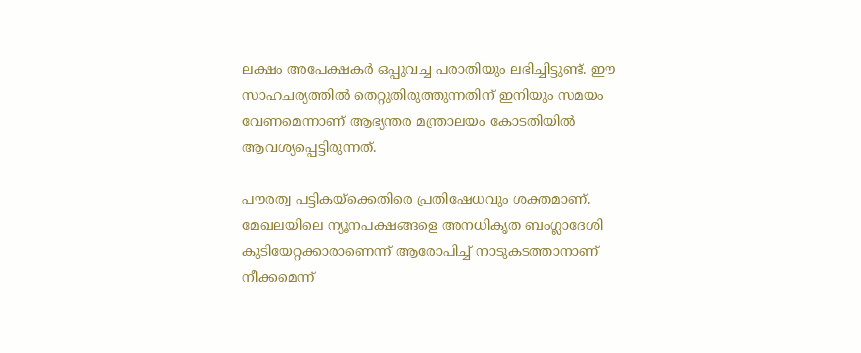ലക്ഷം അപേക്ഷകര്‍ ഒപ്പുവച്ച പരാതിയും ലഭിച്ചിട്ടുണ്ട്. ഈ സാഹചര്യത്തില്‍ തെറ്റുതിരുത്തുന്നതിന് ഇനിയും സമയം വേണമെന്നാണ് ആഭ്യന്തര മന്ത്രാലയം കോടതിയില്‍ ആവശ്യപ്പെട്ടിരുന്നത്.

പൗരത്വ പട്ടികയ്‌ക്കെതിരെ പ്രതിഷേധവും ശക്തമാണ്. മേഖലയിലെ ന്യൂനപക്ഷങ്ങളെ അനധികൃത ബംഗ്ലാദേശി കുടിയേറ്റക്കാരാണെന്ന് ആരോപിച്ച് നാടുകടത്താനാണ് നീക്കമെന്ന്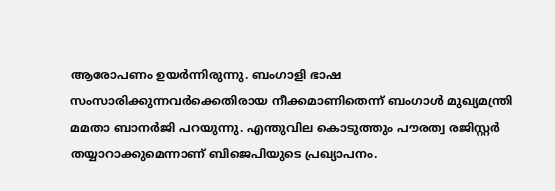ആരോപണം ഉയര്‍ന്നിരുന്നു. ബംഗാളി ഭാഷ സംസാരിക്കുന്നവര്‍ക്കെതിരായ നീക്കമാണിതെന്ന് ബംഗാള്‍ മുഖ്യമന്ത്രി മമതാ ബാനര്‍ജി പറയുന്നു. എന്തുവില കൊടുത്തും പൗരത്വ രജിസ്റ്റര്‍ തയ്യാറാക്കുമെന്നാണ് ബിജെപിയുടെ പ്രഖ്യാപനം.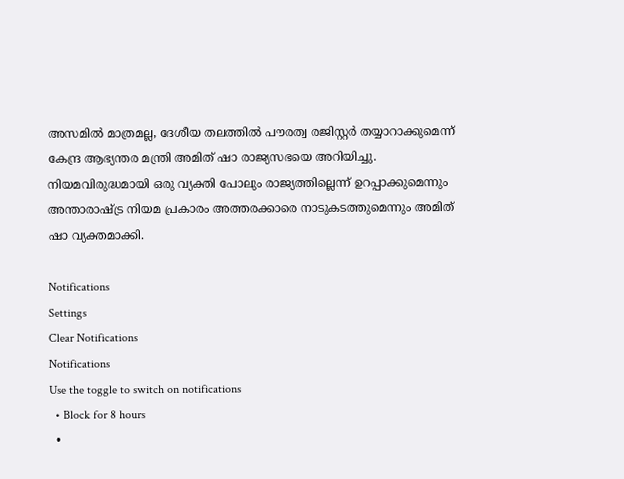അസമില്‍ മാത്രമല്ല, ദേശീയ തലത്തില്‍ പൗരത്വ രജിസ്റ്റര്‍ തയ്യാറാക്കുമെന്ന് കേന്ദ്ര ആഭ്യന്തര മന്ത്രി അമിത് ഷാ രാജ്യസഭയെ അറിയിച്ചു. നിയമവിരുദ്ധമായി ഒരു വ്യക്തി പോലും രാജ്യത്തില്ലെന്ന് ഉറപ്പാക്കുമെന്നും അന്താരാഷ്ട്ര നിയമ പ്രകാരം അത്തരക്കാരെ നാടുകടത്തുമെന്നും അമിത് ഷാ വ്യക്തമാക്കി.

Notifications
Settings
Clear Notifications
Notifications
Use the toggle to switch on notifications
  • Block for 8 hours
  •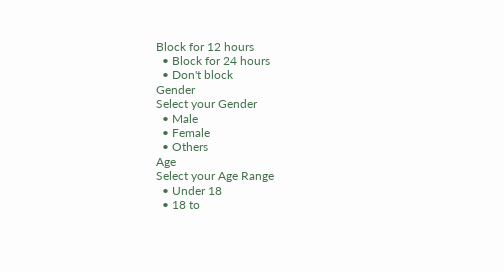Block for 12 hours
  • Block for 24 hours
  • Don't block
Gender
Select your Gender
  • Male
  • Female
  • Others
Age
Select your Age Range
  • Under 18
  • 18 to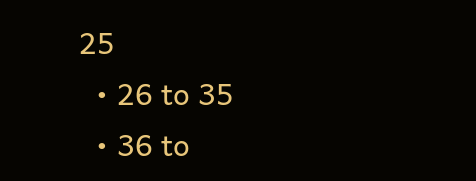25
  • 26 to 35
  • 36 to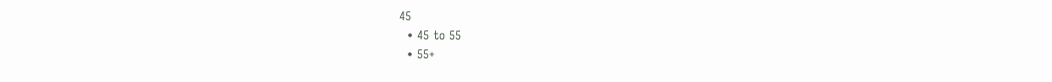45
  • 45 to 55
  • 55+